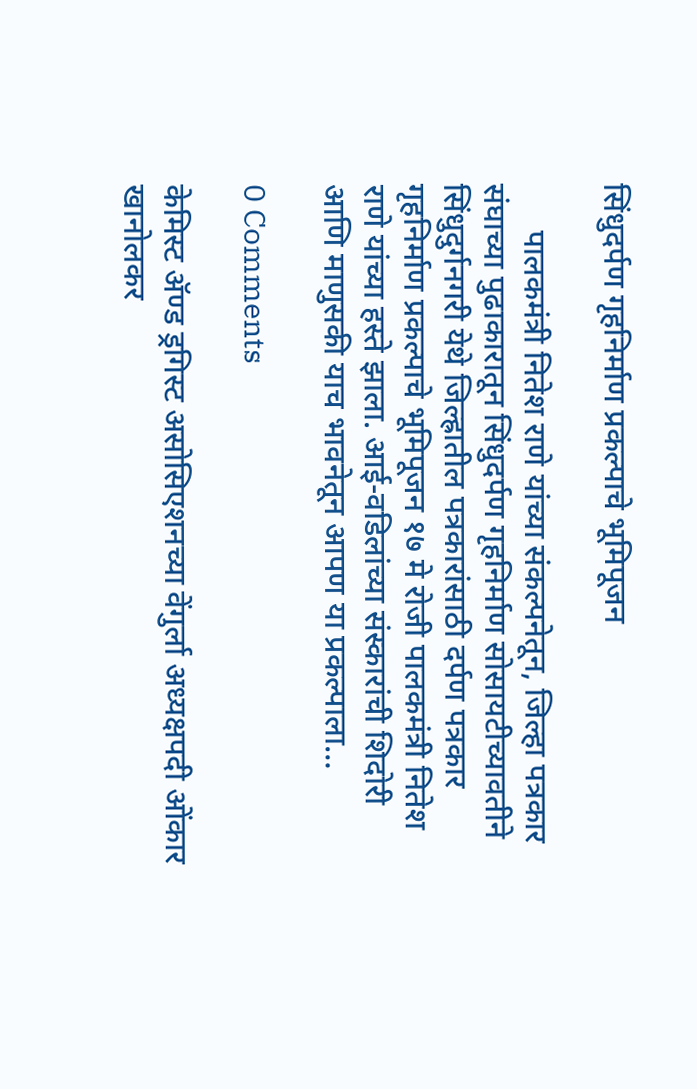सिंधुदर्पण गृहनिर्माण प्रकल्पाचे भूमिपूजन

      पालकमंत्री नितेश राणे यांच्या संकल्पनेतून, जिल्हा पत्रकार संघाच्या पुढाकारातून सिंधुदर्पण गृहनिर्माण सोसायटीच्यावतीने सिंधुदुर्गनगरी येथे जिल्ह्रातील पत्रकारांसाठी दर्पण पत्रकार गृहनिर्माण प्रकल्पाचे भूमिपूजन १७ मे रोजी पालकमंत्री नितेश राणे यांच्या हस्ते झाला. आई-वडिलांच्या संस्कारांची शिदोरी आणि माणुसकी याच भावनेतून आपण या प्रकल्पाला…

0 Comments

केमिस्ट ॲण्ड ड्रगिस्ट असोसिएशनच्या वेंगुर्ला अध्यक्षपदी ओंकार खानोलकर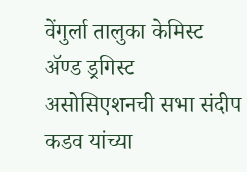वेंगुर्ला तालुका केमिस्ट ॲण्ड ड्रगिस्ट असोसिएशनची सभा संदीप कडव यांच्या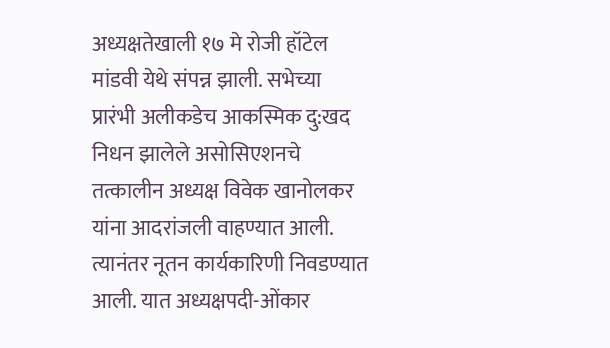अध्यक्षतेखाली १७ मे रोजी हॉटेल मांडवी येथे संपन्न झाली. सभेच्या प्रारंभी अलीकडेच आकस्मिक दु:खद निधन झालेले असोसिएशनचे तत्कालीन अध्यक्ष विवेक खानोलकर यांना आदरांजली वाहण्यात आली. त्यानंतर नूतन कार्यकारिणी निवडण्यात आली. यात अध्यक्षपदी-ओंकार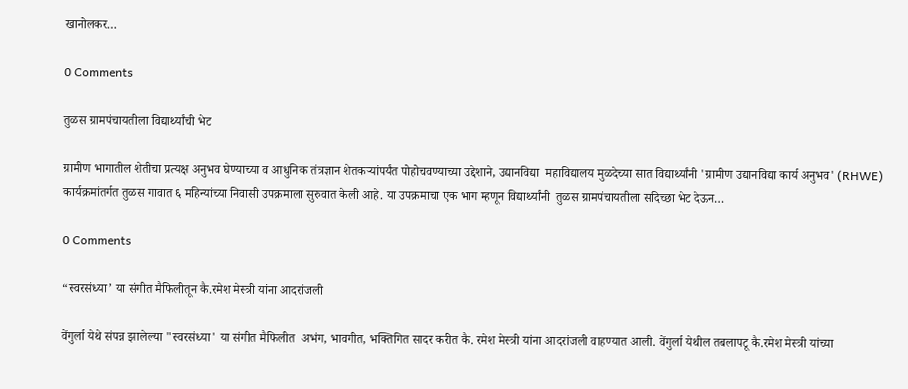खानोलकर…

0 Comments

तुळस ग्रामपंचायतीला विद्यार्थ्यांची भेट

ग्रामीण भागातील शेतीचा प्रत्यक्ष अनुभव घेण्याच्या व आधुनिक तंत्रज्ञान शेतकऱ्यांपर्यंत पोहोचवण्याच्या उद्देशाने, उद्यानविद्या  महाविद्यालय मुळदेच्या सात विद्यार्थ्यांनी 'ग्रामीण उद्यानविद्या कार्य अनुभव' (RHWE) कार्यक्रमांतर्गत तुळस गावात ६ महिन्यांच्या निवासी उपक्रमाला सुरुवात केली आहे. या उपक्रमाचा एक भाग म्हणून विद्यार्थ्यांनी  तुळस ग्रामपंचायतीला सदिच्छा भेट देऊन…

0 Comments

“स्वरसंध्या’ या संगीत मैफिलीतून कै.रमेश मेस्त्री यांना आदरांजली

वेंगुर्ला येथे संपन्न झालेल्या "स्वरसंध्या' या संगीत मैफिलीत  अभंग, भावगीत, भक्तिगित सादर करीत कै. रमेश मेस्त्री यांना आदरांजली वाहण्यात आली. वेंगुर्ला येथील तबलापटू कै.रमेश मेस्त्री यांच्या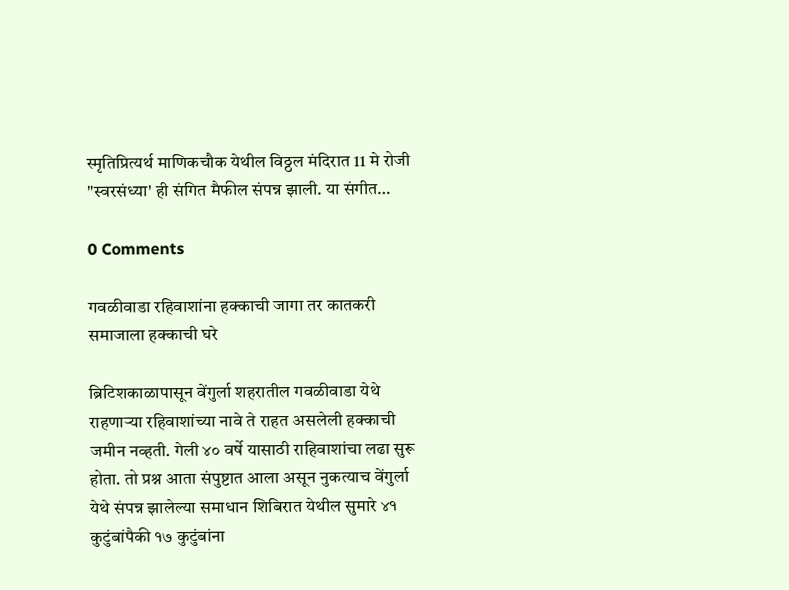स्मृतिप्रित्यर्थ माणिकचौक येथील विठ्ठल मंदिरात 11 मे रोजी "स्वरसंध्या' ही संगित मैफील संपन्न झाली. या संगीत…

0 Comments

गवळीवाडा रहिवाशांना हक्काची जागा तर कातकरी समाजाला हक्काची घरे

ब्रिटिशकाळापासून वेंगुर्ला शहरातील गवळीवाडा येथे राहणाऱ्या रहिवाशांच्या नावे ते राहत असलेली हक्काची जमीन नव्हती. गेली ४० वर्षे यासाठी राहिवाशांचा लढा सुरू होता. तो प्रश्न आता संपुष्टात आला असून नुकत्याच वेंगुर्ला येथे संपन्न झालेल्या समाधान शिबिरात येथील सुमारे ४१ कुटुंबांपैकी १७ कुटुंबांना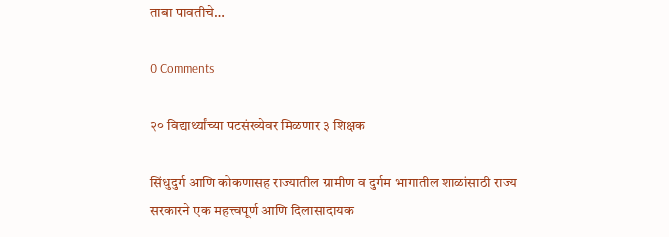ताबा पावतीचे…

0 Comments

२० विद्यार्थ्यांच्या पटसंख्येवर मिळणार ३ शिक्षक

सिंधुदुर्ग आणि कोकणासह राज्यातील ग्रामीण व दुर्गम भागातील शाळांसाठी राज्य सरकारने एक महत्त्वपूर्ण आणि दिलासादायक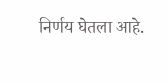निर्णय घेतला आहे.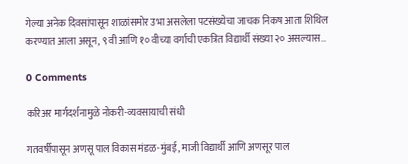गेल्या अनेक दिवसांपासून शाळांसमोर उभा असलेला पटसंख्येचा जाचक निकष आता शिथिल करण्यात आला असून, ९ वी आणि १० वीच्या वर्गाची एकत्रित विद्यार्थी संख्या २० असल्यास…

0 Comments

करिअर मार्गदर्शनामुळे नोकरी-व्यवसायाची संधी

गतवर्षीपासून अणसू पाल विकास मंडळ-मुंबई, माजी विद्यार्थी आणि अणसूर पाल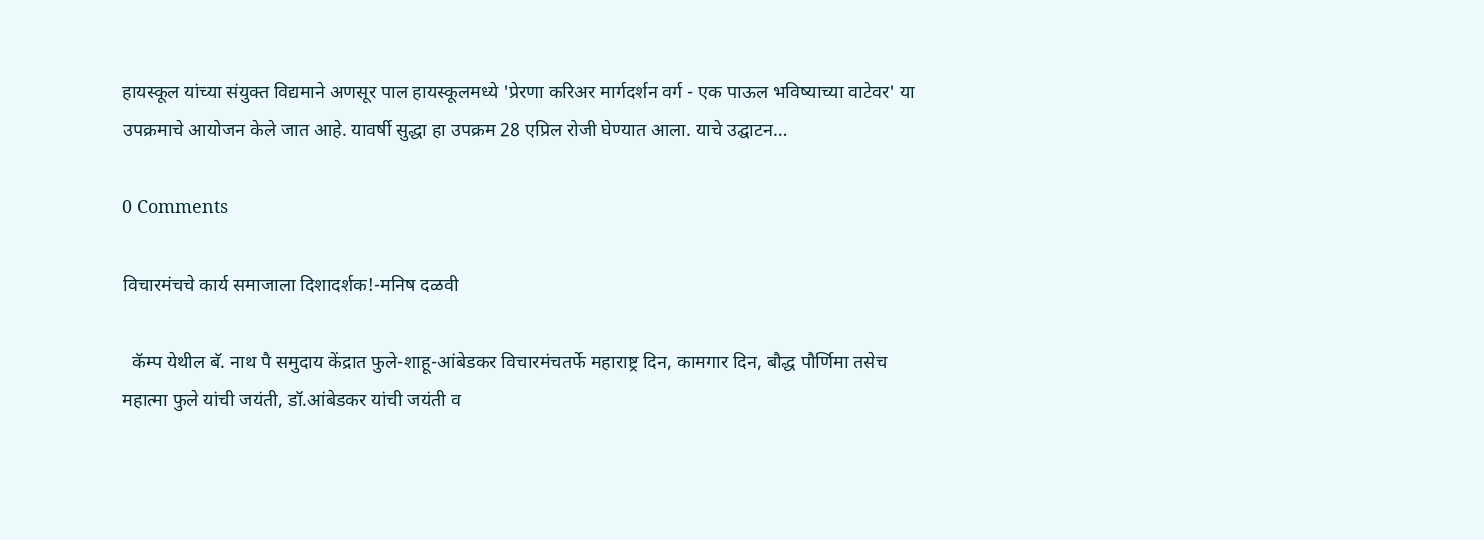हायस्कूल यांच्या संयुक्त विद्यमाने अणसूर पाल हायस्कूलमध्ये 'प्रेरणा करिअर मार्गदर्शन वर्ग - एक पाऊल भविष्याच्या वाटेवर' या उपक्रमाचे आयोजन केले जात आहे. यावर्षी सुद्धा हा उपक्रम 28 एप्रिल रोजी घेण्यात आला. याचे उद्घाटन…

0 Comments

विचारमंचचे कार्य समाजाला दिशादर्शक!-मनिष दळवी

  कॅम्प येथील बॅ. नाथ पै समुदाय केंद्रात फुले-शाहू-आंबेडकर विचारमंचतर्फे महाराष्ट्र दिन, कामगार दिन, बौद्ध पौर्णिमा तसेच महात्मा फुले यांची जयंती, डॉ.आंबेडकर यांची जयंती व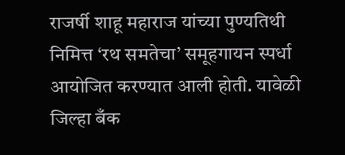राजर्षी शाहू महाराज यांच्या पुण्यतिथी निमित्त ‘रथ समतेचा’ समूहगायन स्पर्धा आयोजित करण्यात आली होती. यावेळी जिल्हा बँक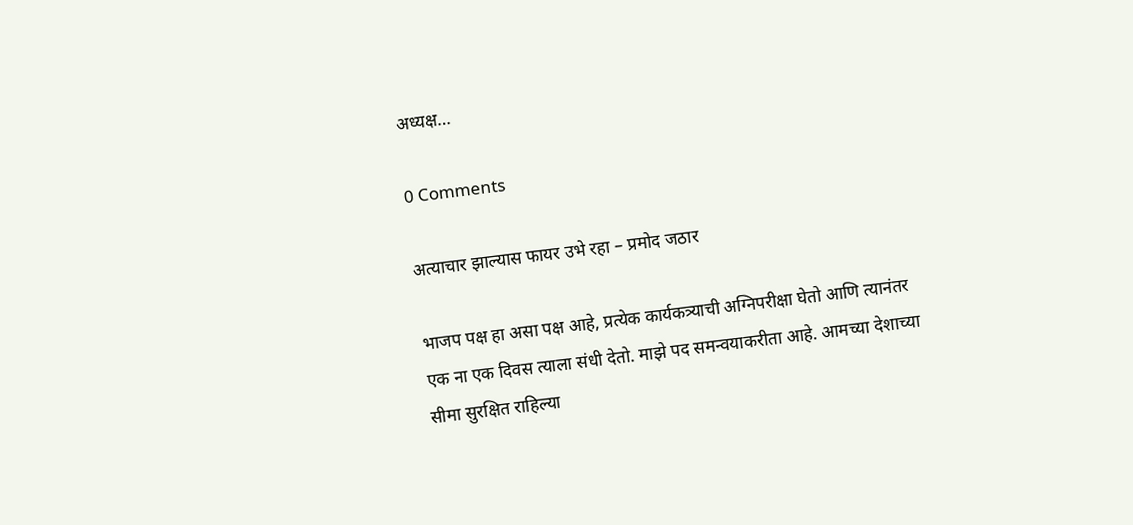अध्यक्ष…

0 Comments

अत्याचार झाल्यास फायर उभे रहा – प्रमोद जठार

भाजप पक्ष हा असा पक्ष आहे, प्रत्येक कार्यकत्र्याची अग्निपरीक्षा घेतो आणि त्यानंतर एक ना एक दिवस त्याला संधी देतो. माझे पद समन्वयाकरीता आहे. आमच्या देशाच्या सीमा सुरक्षित राहिल्या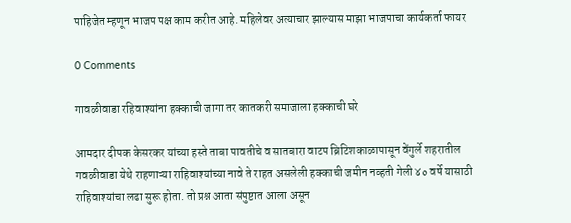पाहिजेत म्हणून भाजप पक्ष काम करीत आहे. महिलेवर अत्याचार झाल्यास माझा भाजपाचा कार्यकर्ता फायर

0 Comments

गावळीवाडा रहिवाश्यांना हक्काची जागा तर कातकरी समाजाला हक्काची घरे

आमदार दीपक केसरकर यांच्या हस्ते ताबा पावतीचे व सातबारा वाटप ब्रिटिशकाळापासून वेंगुर्ले शहरातील गवळीवाडा येथे राहणाऱ्या राहिवाश्यांच्या नावे ते राहत असलेली हक्काची जमीन नव्हती गेली ४० वर्षे यासाठी राहिवाश्यांचा लढा सुरू होता. तो प्रश्न आता संपुष्टात आला असून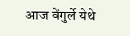आज वेंगुर्ले येथे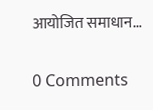आयोजित समाधान…

0 Comments